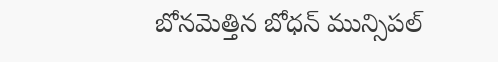బోనమెత్తిన బోధన్ మున్సిపల్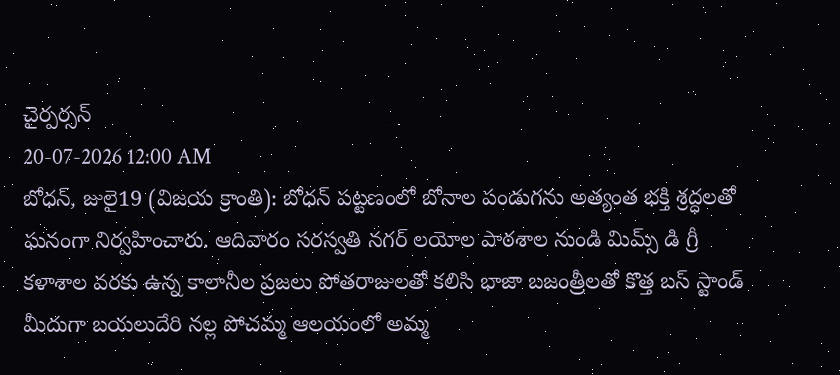చైర్పర్సన్
20-07-2026 12:00 AM
బోధన్, జులై19 (విజయ క్రాంతి): బోధన్ పట్టణంలో బోనాల పండుగను అత్యంత భక్తి శ్రద్ధలతో ఘనంగా నిర్వహించారు. ఆదివారం సరస్వతి నగర్ లయోల పాఠశాల నుండి మిమ్స్ డి గ్రీ కళాశాల వరకు ఉన్న కాలానీల ప్రజలు పోతరాజులతో కలిసి భాజా బజంత్రీలతో కొత్త బస్ స్టాండ్ మీదుగా బయలుదేరి నల్ల పోచమ్మ ఆలయంలో అమ్మ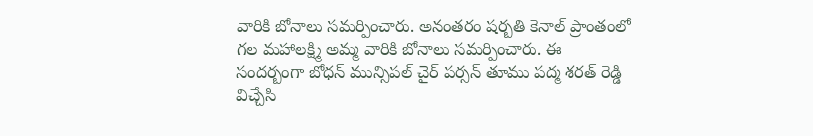వారికి బోనాలు సమర్పించారు. అనంతరం షర్బతి కెనాల్ ప్రాంతంలో గల మహాలక్ష్మి అమ్మ వారికి బోనాలు సమర్పించారు. ఈ సందర్బంగా బోధన్ మున్సిపల్ చైర్ పర్సన్ తూము పద్మ శరత్ రెడ్డి విచ్చేసి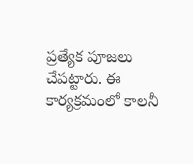ప్రత్యేక పూజలు చేపట్టారు. ఈ కార్యక్రమంలో కాలనీ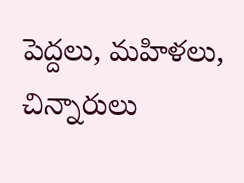పెద్దలు, మహిళలు, చిన్నారులు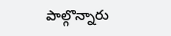పాల్గొన్నారు